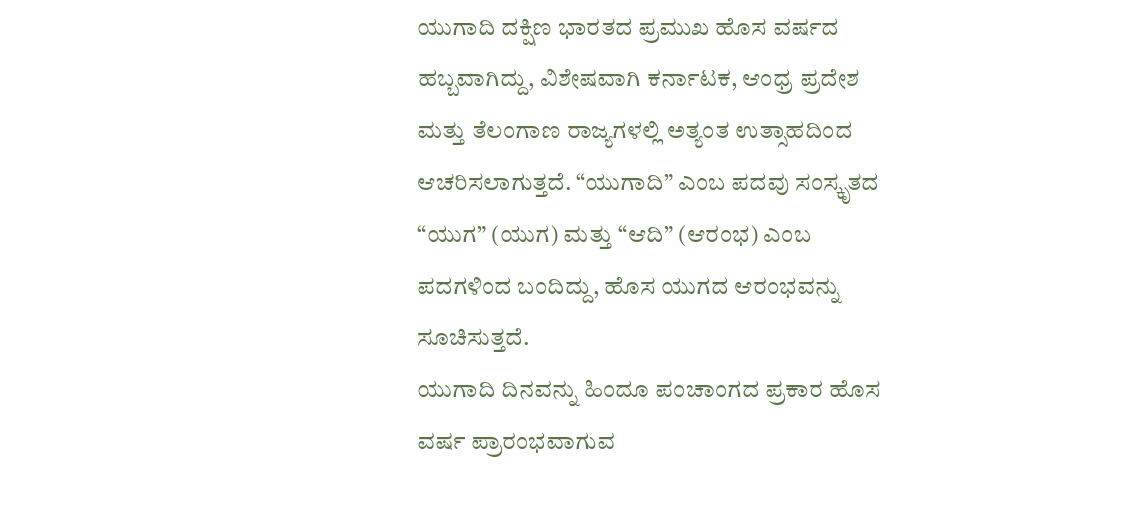ಯುಗಾದಿ ದಕ್ಷಿಣ ಭಾರತದ ಪ್ರಮುಖ ಹೊಸ ವರ್ಷದ ಹಬ್ಬವಾಗಿದ್ದು, ವಿಶೇಷವಾಗಿ ಕರ್ನಾಟಕ, ಆಂಧ್ರ ಪ್ರದೇಶ ಮತ್ತು ತೆಲಂಗಾಣ ರಾಜ್ಯಗಳಲ್ಲಿ ಅತ್ಯಂತ ಉತ್ಸಾಹದಿಂದ ಆಚರಿಸಲಾಗುತ್ತದೆ. “ಯುಗಾದಿ” ಎಂಬ ಪದವು ಸಂಸ್ಕೃತದ “ಯುಗ” (ಯುಗ) ಮತ್ತು “ಆದಿ” (ಆರಂಭ) ಎಂಬ ಪದಗಳಿಂದ ಬಂದಿದ್ದು, ಹೊಸ ಯುಗದ ಆರಂಭವನ್ನು ಸೂಚಿಸುತ್ತದೆ.
ಯುಗಾದಿ ದಿನವನ್ನು ಹಿಂದೂ ಪಂಚಾಂಗದ ಪ್ರಕಾರ ಹೊಸ ವರ್ಷ ಪ್ರಾರಂಭವಾಗುವ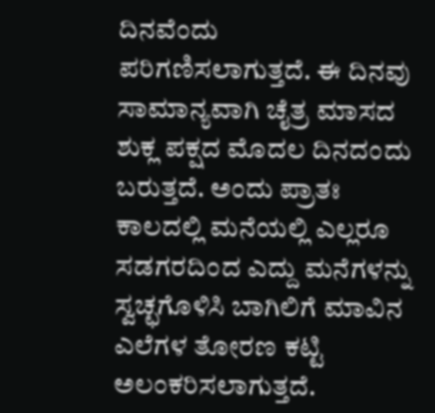ದಿನವೆಂದು ಪರಿಗಣಿಸಲಾಗುತ್ತದೆ. ಈ ದಿನವು ಸಾಮಾನ್ಯವಾಗಿ ಚೈತ್ರ ಮಾಸದ ಶುಕ್ಲ ಪಕ್ಷದ ಮೊದಲ ದಿನದಂದು ಬರುತ್ತದೆ. ಅಂದು ಪ್ರಾತಃ ಕಾಲದಲ್ಲಿ ಮನೆಯಲ್ಲಿ ಎಲ್ಲರೂ ಸಡಗರದಿಂದ ಎದ್ದು ಮನೆಗಳನ್ನು ಸ್ವಚ್ಛಗೊಳಿಸಿ ಬಾಗಿಲಿಗೆ ಮಾವಿನ ಎಲೆಗಳ ತೋರಣ ಕಟ್ಟಿ ಅಲಂಕರಿಸಲಾಗುತ್ತದೆ.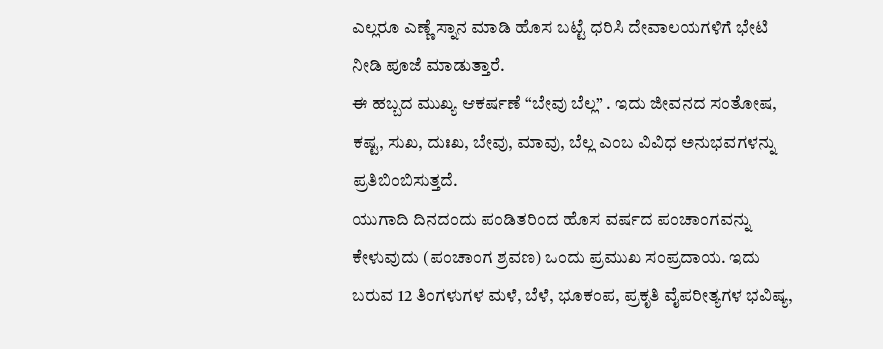ಎಲ್ಲರೂ ಎಣ್ಣೆ ಸ್ನಾನ ಮಾಡಿ ಹೊಸ ಬಟ್ಟೆ ಧರಿಸಿ ದೇವಾಲಯಗಳಿಗೆ ಭೇಟಿ ನೀಡಿ ಪೂಜೆ ಮಾಡುತ್ತಾರೆ.
ಈ ಹಬ್ಬದ ಮುಖ್ಯ ಆಕರ್ಷಣೆ “ಬೇವು ಬೆಲ್ಲ” . ಇದು ಜೀವನದ ಸಂತೋಷ, ಕಷ್ಟ, ಸುಖ, ದುಃಖ, ಬೇವು, ಮಾವು, ಬೆಲ್ಲ ಎಂಬ ವಿವಿಧ ಅನುಭವಗಳನ್ನು ಪ್ರತಿಬಿಂಬಿಸುತ್ತದೆ.
ಯುಗಾದಿ ದಿನದಂದು ಪಂಡಿತರಿಂದ ಹೊಸ ವರ್ಷದ ಪಂಚಾಂಗವನ್ನು ಕೇಳುವುದು (ಪಂಚಾಂಗ ಶ್ರವಣ) ಒಂದು ಪ್ರಮುಖ ಸಂಪ್ರದಾಯ. ಇದು ಬರುವ 12 ತಿಂಗಳುಗಳ ಮಳೆ, ಬೆಳೆ, ಭೂಕಂಪ, ಪ್ರಕೃತಿ ವೈಪರೀತ್ಯಗಳ ಭವಿಷ್ಯ,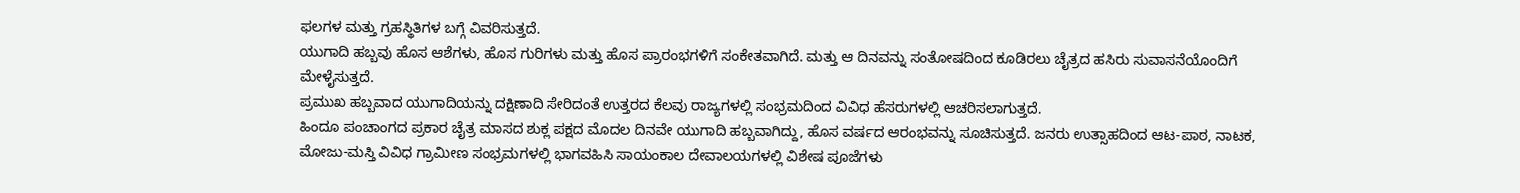ಫಲಗಳ ಮತ್ತು ಗ್ರಹಸ್ಥಿತಿಗಳ ಬಗ್ಗೆ ವಿವರಿಸುತ್ತದೆ.
ಯುಗಾದಿ ಹಬ್ಬವು ಹೊಸ ಆಶೆಗಳು, ಹೊಸ ಗುರಿಗಳು ಮತ್ತು ಹೊಸ ಪ್ರಾರಂಭಗಳಿಗೆ ಸಂಕೇತವಾಗಿದೆ. ಮತ್ತು ಆ ದಿನವನ್ನು ಸಂತೋಷದಿಂದ ಕೂಡಿರಲು ಚೈತ್ರದ ಹಸಿರು ಸುವಾಸನೆಯೊಂದಿಗೆ ಮೇಳೈಸುತ್ತದೆ.
ಪ್ರಮುಖ ಹಬ್ಬವಾದ ಯುಗಾದಿಯನ್ನು ದಕ್ಷಿಣಾದಿ ಸೇರಿದಂತೆ ಉತ್ತರದ ಕೆಲವು ರಾಜ್ಯಗಳಲ್ಲಿ ಸಂಭ್ರಮದಿಂದ ವಿವಿಧ ಹೆಸರುಗಳಲ್ಲಿ ಆಚರಿಸಲಾಗುತ್ತದೆ.
ಹಿಂದೂ ಪಂಚಾಂಗದ ಪ್ರಕಾರ ಚೈತ್ರ ಮಾಸದ ಶುಕ್ಲ ಪಕ್ಷದ ಮೊದಲ ದಿನವೇ ಯುಗಾದಿ ಹಬ್ಬವಾಗಿದ್ದು, ಹೊಸ ವರ್ಷದ ಆರಂಭವನ್ನು ಸೂಚಿಸುತ್ತದೆ. ಜನರು ಉತ್ಸಾಹದಿಂದ ಆಟ-ಪಾಠ, ನಾಟಕ, ಮೋಜು-ಮಸ್ತಿ ವಿವಿಧ ಗ್ರಾಮೀಣ ಸಂಭ್ರಮಗಳಲ್ಲಿ ಭಾಗವಹಿಸಿ ಸಾಯಂಕಾಲ ದೇವಾಲಯಗಳಲ್ಲಿ ವಿಶೇಷ ಪೂಜೆಗಳು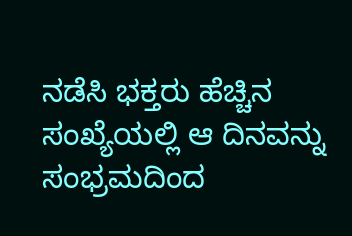ನಡೆಸಿ ಭಕ್ತರು ಹೆಚ್ಚಿನ ಸಂಖ್ಯೆಯಲ್ಲಿ ಆ ದಿನವನ್ನು ಸಂಭ್ರಮದಿಂದ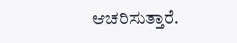ಆಚರಿಸುತ್ತಾರೆ.